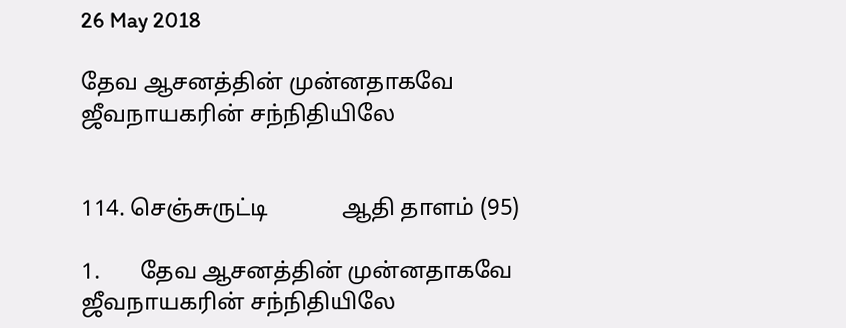26 May 2018

தேவ ஆசனத்தின் முன்னதாகவே ஜீவநாயகரின் சந்நிதியிலே


114. செஞ்சுருட்டி             ஆதி தாளம் (95)

1.       தேவ ஆசனத்தின் முன்னதாகவே ஜீவநாயகரின் சந்நிதியிலே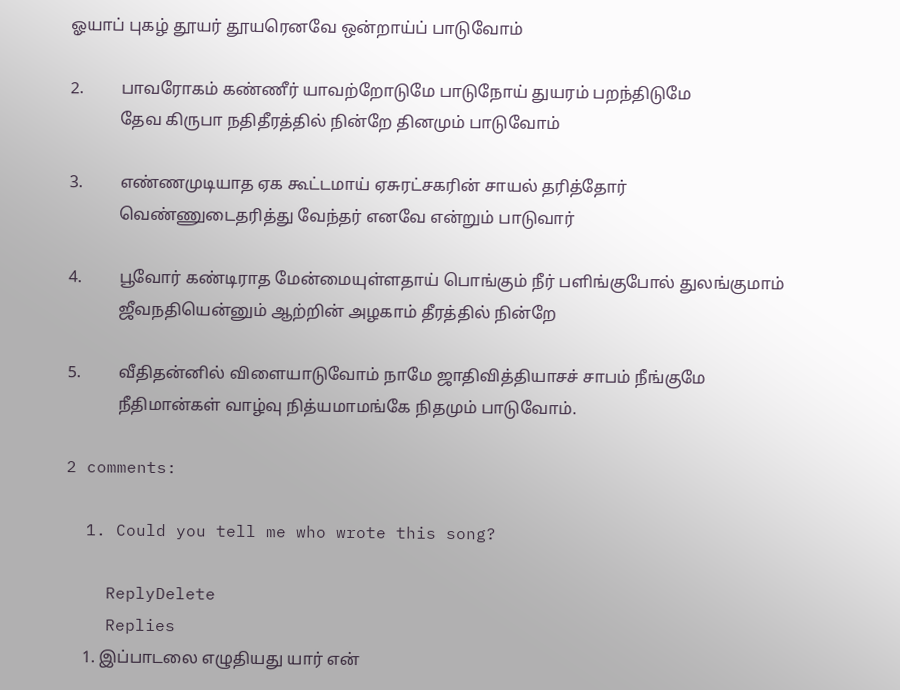ஓயாப் புகழ் தூயர் தூயரெனவே ஒன்றாய்ப் பாடுவோம்

2.         பாவரோகம் கண்ணீர் யாவற்றோடுமே பாடுநோய் துயரம் பறந்திடுமே
            தேவ கிருபா நதிதீரத்தில் நின்றே தினமும் பாடுவோம்

3.         எண்ணமுடியாத ஏக கூட்டமாய் ஏசுரட்சகரின் சாயல் தரித்தோர்
            வெண்ணுடைதரித்து வேந்தர் எனவே என்றும் பாடுவார்

4.         பூவோர் கண்டிராத மேன்மையுள்ளதாய் பொங்கும் நீர் பளிங்குபோல் துலங்குமாம்
            ஜீவநதியென்னும் ஆற்றின் அழகாம் தீரத்தில் நின்றே

5.         வீதிதன்னில் விளையாடுவோம் நாமே ஜாதிவித்தியாசச் சாபம் நீங்குமே
            நீதிமான்கள் வாழ்வு நித்யமாமங்கே நிதமும் பாடுவோம்.

2 comments:

  1. Could you tell me who wrote this song?

    ReplyDelete
    Replies
    1. இப்பாடலை எழுதியது யார் என்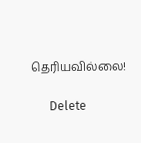தெரியவில்லை!

      Delete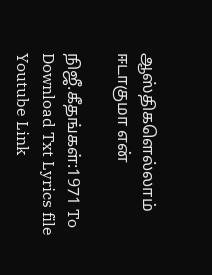ஆஸ்திகளெல்லாம் ஈடாகுமா என்

நிஜீ.கீதங்கள்:1971 To Download Txt Lyrics file   Youtube Link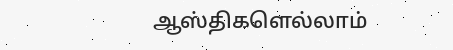ஆஸ்திகளெல்லாம்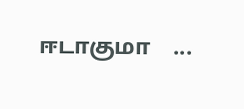ஈடாகுமா    ...